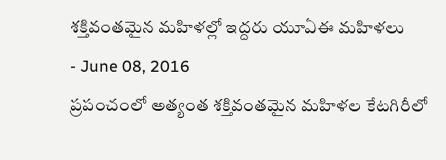శక్తివంతమైన మహిళల్లో ఇద్దరు యూఏఈ మహిళలు
- June 08, 2016
ప్రపంచంలో అత్యంత శక్తివంతమైన మహిళల కేటగిరీలో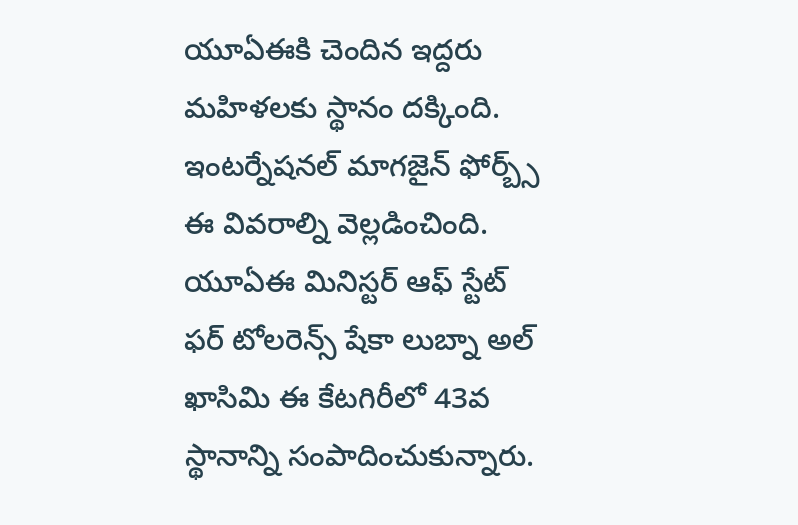యూఏఈకి చెందిన ఇద్దరు మహిళలకు స్థానం దక్కింది. ఇంటర్నేషనల్ మాగజైన్ ఫోర్బ్స్ ఈ వివరాల్ని వెల్లడించింది. యూఏఈ మినిస్టర్ ఆఫ్ స్టేట్ ఫర్ టోలరెన్స్ షేకా లుబ్నా అల్ ఖాసిమి ఈ కేటగిరీలో 43వ స్థానాన్ని సంపాదించుకున్నారు.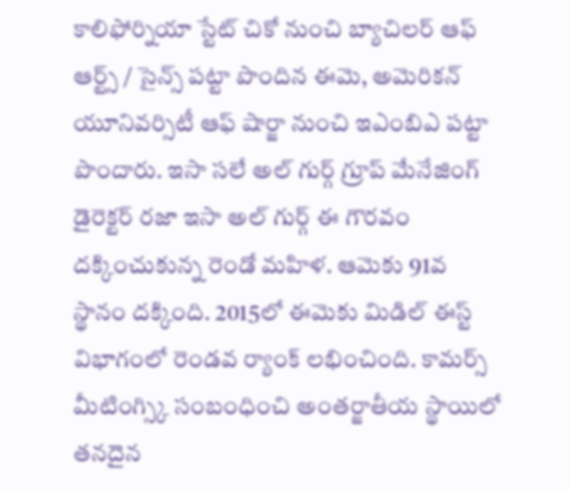కాలిఫోర్నియా స్టేట్ చికో నుంచి బ్యాచిలర్ ఆఫ్ ఆర్ట్స్ / సైన్స్ పట్టా పొందిన ఈమె, అమెరికన్ యూనివర్సిటీ ఆఫ్ షార్జా నుంచి ఇఎంబిఎ పట్టా పొందారు. ఇసా సలే అల్ గుర్గ్ గ్రూప్ మేనేజింగ్ డైరెక్టర్ రజా ఇసా అల్ గుర్గ్ ఈ గౌరవం దక్కించుకున్న రెండో మహిళ. ఆమెకు 91వ స్థానం దక్కింది. 2015లో ఈమెకు మిడిల్ ఈస్ట్ విభాగంలో రెండవ ర్యాంక్ లభించింది. కామర్స్ మీటింగ్స్కి సంబంధించి అంతర్జాతీయ స్థాయిలో తనదైన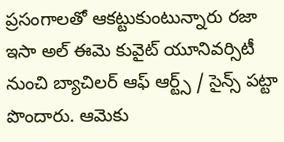ప్రసంగాలతో ఆకట్టుకుంటున్నారు రజా ఇసా అల్ ఈమె కువైట్ యూనివర్సిటీ నుంచి బ్యాచిలర్ ఆఫ్ ఆర్ట్స్ / సైన్స్ పట్టా పొందారు. ఆమెకు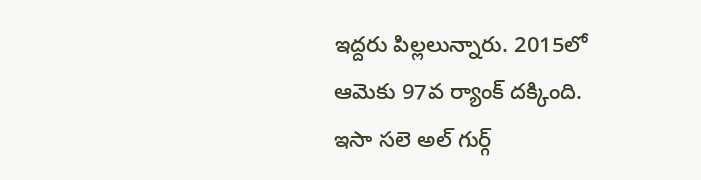ఇద్దరు పిల్లలున్నారు. 2015లో ఆమెకు 97వ ర్యాంక్ దక్కింది. ఇసా సలె అల్ గుర్గ్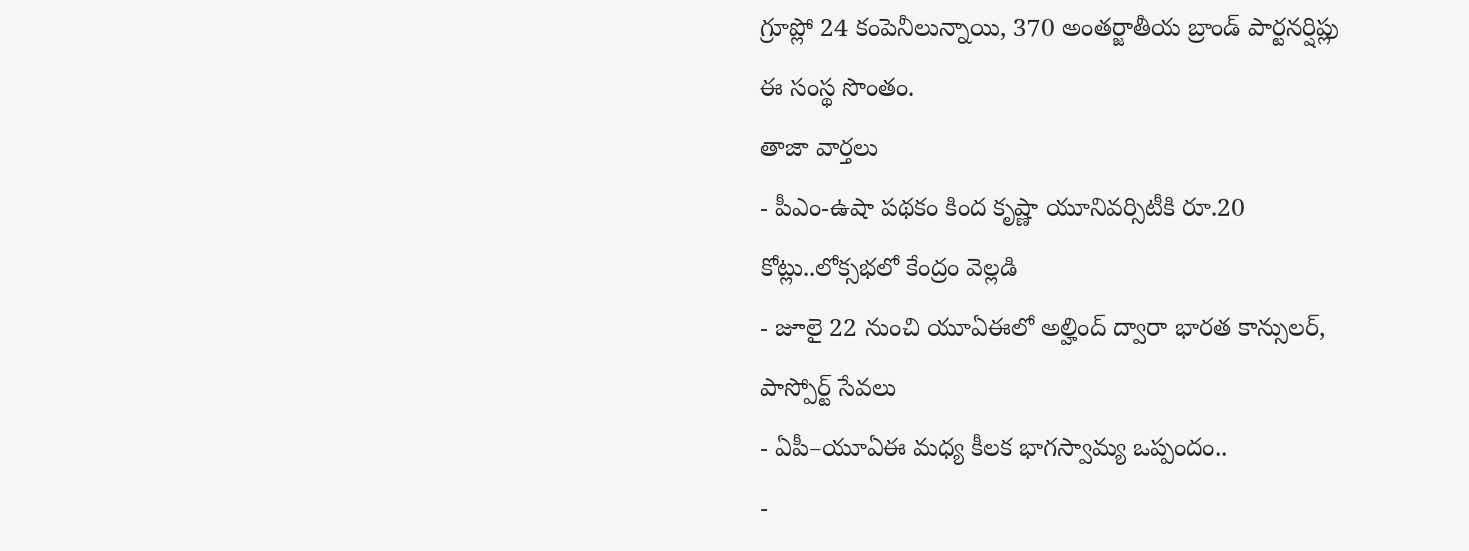గ్రూప్లో 24 కంపెనీలున్నాయి, 370 అంతర్జాతీయ బ్రాండ్ పార్టనర్షిప్లు ఈ సంస్థ సొంతం.
తాజా వార్తలు
- పీఎం-ఉషా పథకం కింద కృష్ణా యూనివర్సిటీకి రూ.20 కోట్లు..లోక్సభలో కేంద్రం వెల్లడి
- జూలై 22 నుంచి యూఏఈలో అల్హింద్ ద్వారా భారత కాన్సులర్, పాస్పోర్ట్ సేవలు
- ఏపీ–యూఏఈ మధ్య కీలక భాగస్వామ్య ఒప్పందం..
-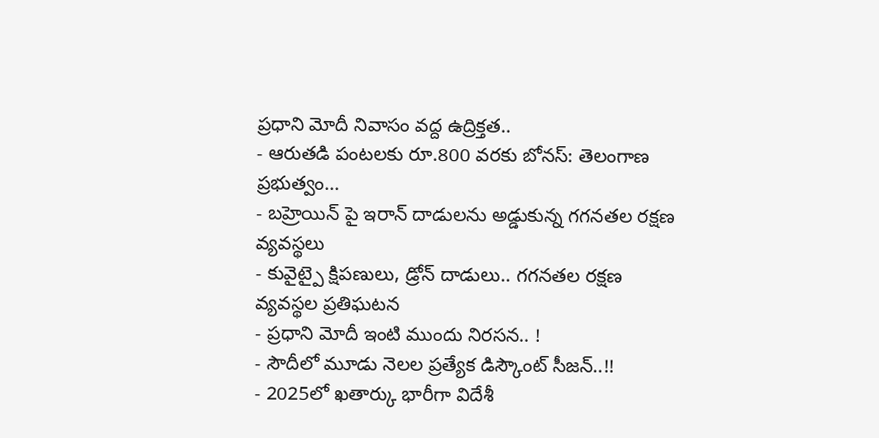ప్రధాని మోదీ నివాసం వద్ద ఉద్రిక్తత..
- ఆరుతడి పంటలకు రూ.800 వరకు బోనస్: తెలంగాణ ప్రభుత్వం...
- బహ్రెయిన్ పై ఇరాన్ దాడులను అడ్డుకున్న గగనతల రక్షణ వ్యవస్థలు
- కువైట్పై క్షిపణులు, డ్రోన్ దాడులు.. గగనతల రక్షణ వ్యవస్థల ప్రతిఘటన
- ప్రధాని మోదీ ఇంటి ముందు నిరసన.. !
- సౌదీలో మూడు నెలల ప్రత్యేక డిస్కౌంట్ సీజన్..!!
- 2025లో ఖతార్కు భారీగా విదేశీ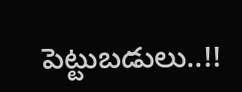పెట్టుబడులు..!!